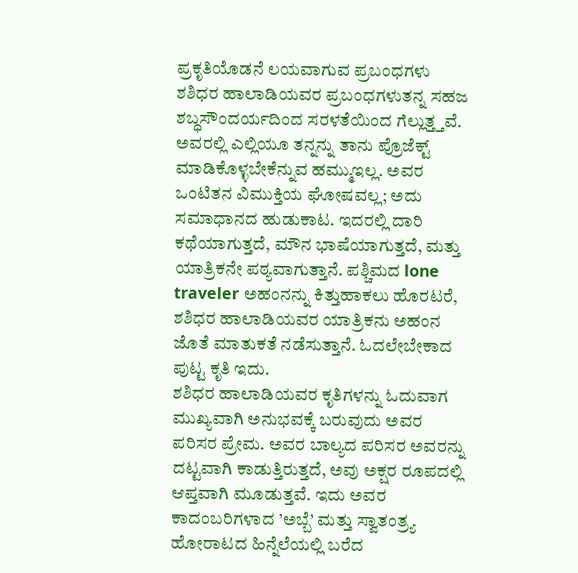ಪ್ರಕೃತಿಯೊಡನೆ ಲಯವಾಗುವ ಪ್ರಬಂಧಗಳು
ಶಶಿಧರ ಹಾಲಾಡಿಯವರ ಪ್ರಬಂಧಗಳುತನ್ನ ಸಹಜ ಶಬ್ಧಸೌಂದರ್ಯದಿಂದ ಸರಳತೆಯಿಂದ ಗೆಲ್ಲುತ್ತ್ತವೆ. ಅವರಲ್ಲಿ ಎಲ್ಲಿಯೂ ತನ್ನನ್ನು ತಾನು ಪ್ರೊಜೆಕ್ಟ್ ಮಾಡಿಕೊಳ್ಳಬೇಕೆನ್ನುವ ಹಮ್ಮುಇಲ್ಲ. ಅವರ ಒಂಟಿತನ ವಿಮುಕ್ತಿಯ ಘೋಷವಲ್ಲ; ಅದು ಸಮಾಧಾನದ ಹುಡುಕಾಟ. ಇದರಲ್ಲಿ ದಾರಿ ಕಥೆಯಾಗುತ್ತದೆ, ಮೌನ ಭಾಷೆಯಾಗುತ್ತದೆ, ಮತ್ತು ಯಾತ್ರಿಕನೇ ಪಠ್ಯವಾಗುತ್ತಾನೆ. ಪಶ್ಚಿಮದ lone traveler ಅಹಂನನ್ನು ಕಿತ್ತುಹಾಕಲು ಹೊರಟರೆ, ಶಶಿಧರ ಹಾಲಾಡಿಯವರ ಯಾತ್ರಿಕನು ಅಹಂನ ಜೊತೆ ಮಾತುಕತೆ ನಡೆಸುತ್ತಾನೆ. ಓದಲೇಬೇಕಾದ ಪುಟ್ಟ ಕೃತಿ ಇದು.
ಶಶಿಧರ ಹಾಲಾಡಿಯವರ ಕೃತಿಗಳನ್ನು ಓದುವಾಗ ಮುಖ್ಯವಾಗಿ ಅನುಭವಕ್ಕೆ ಬರುವುದು ಅವರ ಪರಿಸರ ಪ್ರೇಮ. ಅವರ ಬಾಲ್ಯದ ಪರಿಸರ ಅವರನ್ನು ದಟ್ಟವಾಗಿ ಕಾಡುತ್ತಿರುತ್ತದೆ, ಅವು ಅಕ್ಷರ ರೂಪದಲ್ಲಿ ಆಪ್ತವಾಗಿ ಮೂಡುತ್ತವೆ. ಇದು ಅವರ ಕಾದಂಬರಿಗಳಾದ ’ಅಬ್ಬೆ’ ಮತ್ತು ಸ್ವಾತಂತ್ರ್ಯ ಹೋರಾಟದ ಹಿನ್ನೆಲೆಯಲ್ಲಿ ಬರೆದ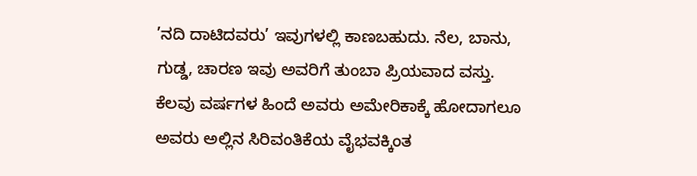’ನದಿ ದಾಟಿದವರು’ ಇವುಗಳಲ್ಲಿ ಕಾಣಬಹುದು. ನೆಲ, ಬಾನು, ಗುಡ್ಡ, ಚಾರಣ ಇವು ಅವರಿಗೆ ತುಂಬಾ ಪ್ರಿಯವಾದ ವಸ್ತು. ಕೆಲವು ವರ್ಷಗಳ ಹಿಂದೆ ಅವರು ಅಮೇರಿಕಾಕ್ಕೆ ಹೋದಾಗಲೂ ಅವರು ಅಲ್ಲಿನ ಸಿರಿವಂತಿಕೆಯ ವೈಭವಕ್ಕಿಂತ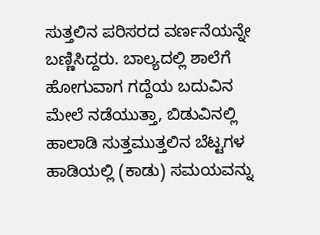ಸುತ್ತಲಿನ ಪರಿಸರದ ವರ್ಣನೆಯನ್ನೇ ಬಣ್ಣಿಸಿದ್ದರು. ಬಾಲ್ಯದಲ್ಲಿ ಶಾಲೆಗೆ ಹೋಗುವಾಗ ಗದ್ದೆಯ ಬದುವಿನ ಮೇಲೆ ನಡೆಯುತ್ತಾ, ಬಿಡುವಿನಲ್ಲಿ ಹಾಲಾಡಿ ಸುತ್ತಮುತ್ತಲಿನ ಬೆಟ್ಟಗಳ ಹಾಡಿಯಲ್ಲಿ (ಕಾಡು) ಸಮಯವನ್ನು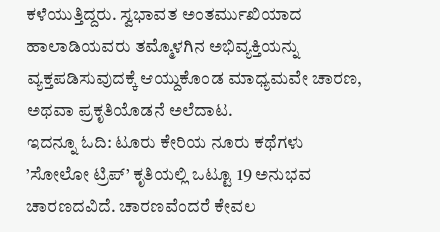ಕಳೆಯುತ್ತಿದ್ದರು. ಸ್ವಭಾವತ ಅಂತರ್ಮುಖಿಯಾದ ಹಾಲಾಡಿಯವರು ತಮ್ಮೊಳಗಿನ ಅಭಿವ್ಯಕ್ತಿಯನ್ನು ವ್ಯಕ್ತಪಡಿಸುವುದಕ್ಕೆ ಆಯ್ದುಕೊಂಡ ಮಾಧ್ಯಮವೇ ಚಾರಣ, ಅಥವಾ ಪ್ರಕೃತಿಯೊಡನೆ ಅಲೆದಾಟ.
ಇದನ್ನೂ ಓದಿ: ಟೂರು ಕೇರಿಯ ನೂರು ಕಥೆಗಳು
’ಸೋಲೋ ಟ್ರಿಪ್’ ಕೃತಿಯಲ್ಲಿ ಒಟ್ಟೂ 19 ಅನುಭವ ಚಾರಣದವಿದೆ. ಚಾರಣವೆಂದರೆ ಕೇವಲ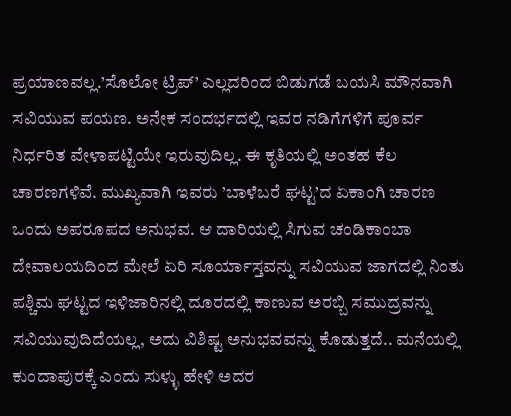ಪ್ರಯಾಣವಲ್ಲ.’ಸೊಲೋ ಟ್ರಿಪ್’ ಎಲ್ಲದರಿಂದ ಬಿಡುಗಡೆ ಬಯಸಿ ಮೌನವಾಗಿ ಸವಿಯುವ ಪಯಣ. ಅನೇಕ ಸಂದರ್ಭದಲ್ಲಿ ಇವರ ನಡಿಗೆಗಳಿಗೆ ಪೂರ್ವ ನಿರ್ಧರಿತ ವೇಳಾಪಟ್ಟಿಯೇ ಇರುವುದಿಲ್ಲ. ಈ ಕೃತಿಯಲ್ಲಿ ಅಂತಹ ಕೆಲ ಚಾರಣಗಳಿವೆ. ಮುಖ್ಯವಾಗಿ ಇವರು ’ಬಾಳೆಬರೆ ಘಟ್ಟ’ದ ಏಕಾಂಗಿ ಚಾರಣ ಒಂದು ಅಪರೂಪದ ಅನುಭವ. ಆ ದಾರಿಯಲ್ಲಿ ಸಿಗುವ ಚಂಡಿಕಾಂಬಾ ದೇವಾಲಯದಿಂದ ಮೇಲೆ ಏರಿ ಸೂರ್ಯಾಸ್ತವನ್ನು ಸವಿಯುವ ಜಾಗದಲ್ಲಿ ನಿಂತು ಪಶ್ಚಿಮ ಘಟ್ಟದ ಇಳಿಜಾರಿನಲ್ಲಿ ದೂರದಲ್ಲಿ ಕಾಣುವ ಅರಬ್ಬಿ ಸಮುದ್ರವನ್ನು ಸವಿಯುವುದಿದೆಯಲ್ಲ, ಅದು ವಿಶಿಷ್ಟ ಅನುಭವವನ್ನು ಕೊಡುತ್ತದೆ.. ಮನೆಯಲ್ಲಿ ಕುಂದಾಪುರಕ್ಕೆ ಎಂದು ಸುಳ್ಳು ಹೇಳಿ ಅದರ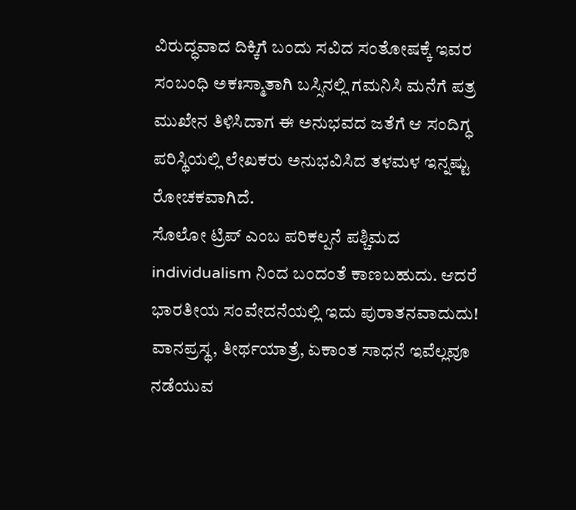ವಿರುದ್ಧವಾದ ದಿಕ್ಕಿಗೆ ಬಂದು ಸವಿದ ಸಂತೋಷಕ್ಕೆ ಇವರ ಸಂಬಂಧಿ ಅಕಃಸ್ಮಾತಾಗಿ ಬಸ್ಸಿನಲ್ಲಿ ಗಮನಿಸಿ ಮನೆಗೆ ಪತ್ರ ಮುಖೇನ ತಿಳಿಸಿದಾಗ ಈ ಅನುಭವದ ಜತೆಗೆ ಆ ಸಂದಿಗ್ಧ ಪರಿಸ್ಥಿಯಲ್ಲಿ ಲೇಖಕರು ಅನುಭವಿಸಿದ ತಳಮಳ ಇನ್ನಷ್ಟು ರೋಚಕವಾಗಿದೆ.
ಸೊಲೋ ಟ್ರಿಪ್ ಎಂಬ ಪರಿಕಲ್ಪನೆ ಪಶ್ಚಿಮದ individualism ನಿಂದ ಬಂದಂತೆ ಕಾಣಬಹುದು. ಆದರೆ ಭಾರತೀಯ ಸಂವೇದನೆಯಲ್ಲಿ ಇದು ಪುರಾತನವಾದುದು! ವಾನಪ್ರಸ್ಥ, ತೀರ್ಥಯಾತ್ರೆ, ಏಕಾಂತ ಸಾಧನೆ ಇವೆಲ್ಲವೂ ನಡೆಯುವ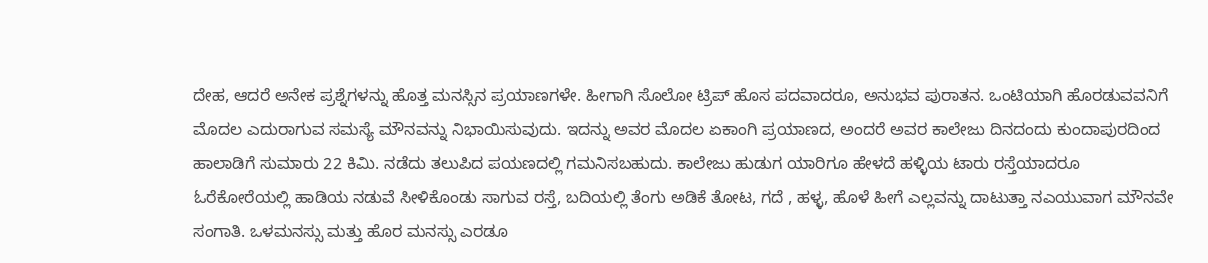ದೇಹ, ಆದರೆ ಅನೇಕ ಪ್ರಶ್ನೆಗಳನ್ನು ಹೊತ್ತ ಮನಸ್ಸಿನ ಪ್ರಯಾಣಗಳೇ. ಹೀಗಾಗಿ ಸೊಲೋ ಟ್ರಿಪ್ ಹೊಸ ಪದವಾದರೂ, ಅನುಭವ ಪುರಾತನ. ಒಂಟಿಯಾಗಿ ಹೊರಡುವವನಿಗೆ ಮೊದಲ ಎದುರಾಗುವ ಸಮಸ್ಯೆ ಮೌನವನ್ನು ನಿಭಾಯಿಸುವುದು. ಇದನ್ನು ಅವರ ಮೊದಲ ಏಕಾಂಗಿ ಪ್ರಯಾಣದ, ಅಂದರೆ ಅವರ ಕಾಲೇಜು ದಿನದಂದು ಕುಂದಾಪುರದಿಂದ ಹಾಲಾಡಿಗೆ ಸುಮಾರು 22 ಕಿಮಿ. ನಡೆದು ತಲುಪಿದ ಪಯಣದಲ್ಲಿ ಗಮನಿಸಬಹುದು. ಕಾಲೇಜು ಹುಡುಗ ಯಾರಿಗೂ ಹೇಳದೆ ಹಳ್ಳಿಯ ಟಾರು ರಸ್ತೆಯಾದರೂ ಓರೆಕೋರೆಯಲ್ಲಿ ಹಾಡಿಯ ನಡುವೆ ಸೀಳಿಕೊಂಡು ಸಾಗುವ ರಸ್ತೆ, ಬದಿಯಲ್ಲಿ ತೆಂಗು ಅಡಿಕೆ ತೋಟ, ಗದೆ , ಹಳ್ಳ, ಹೊಳೆ ಹೀಗೆ ಎಲ್ಲವನ್ನು ದಾಟುತ್ತಾ ನಎಯುವಾಗ ಮೌನವೇ ಸಂಗಾತಿ. ಒಳಮನಸ್ಸು ಮತ್ತು ಹೊರ ಮನಸ್ಸು ಎರಡೂ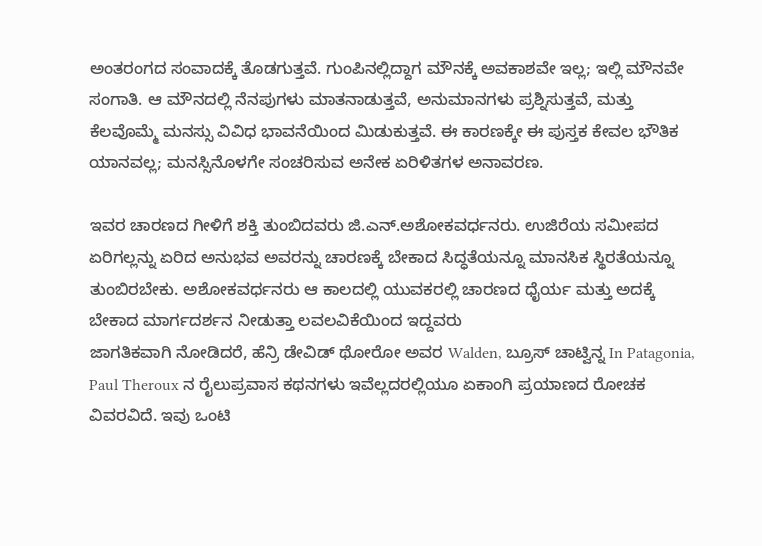ಅಂತರಂಗದ ಸಂವಾದಕ್ಕೆ ತೊಡಗುತ್ತವೆ. ಗುಂಪಿನಲ್ಲಿದ್ದಾಗ ಮೌನಕ್ಕೆ ಅವಕಾಶವೇ ಇಲ್ಲ; ಇಲ್ಲಿ ಮೌನವೇ ಸಂಗಾತಿ. ಆ ಮೌನದಲ್ಲಿ ನೆನಪುಗಳು ಮಾತನಾಡುತ್ತವೆ, ಅನುಮಾನಗಳು ಪ್ರಶ್ನಿಸುತ್ತವೆ, ಮತ್ತು ಕೆಲವೊಮ್ಮೆ ಮನಸ್ಸು ವಿವಿಧ ಭಾವನೆಯಿಂದ ಮಿಡುಕುತ್ತವೆ. ಈ ಕಾರಣಕ್ಕೇ ಈ ಪುಸ್ತಕ ಕೇವಲ ಭೌತಿಕ ಯಾನವಲ್ಲ; ಮನಸ್ಸಿನೊಳಗೇ ಸಂಚರಿಸುವ ಅನೇಕ ಏರಿಳಿತಗಳ ಅನಾವರಣ.

ಇವರ ಚಾರಣದ ಗೀಳಿಗೆ ಶಕ್ತಿ ತುಂಬಿದವರು ಜಿ.ಎನ್.ಅಶೋಕವರ್ಧನರು. ಉಜಿರೆಯ ಸಮೀಪದ ಏರಿಗಲ್ಲನ್ನು ಏರಿದ ಅನುಭವ ಅವರನ್ನು ಚಾರಣಕ್ಕೆ ಬೇಕಾದ ಸಿದ್ಧತೆಯನ್ನೂ ಮಾನಸಿಕ ಸ್ಥಿರತೆಯನ್ನೂ ತುಂಬಿರಬೇಕು. ಅಶೋಕವರ್ಧನರು ಆ ಕಾಲದಲ್ಲಿ ಯುವಕರಲ್ಲಿ ಚಾರಣದ ಧೈರ್ಯ ಮತ್ತು ಅದಕ್ಕೆ ಬೇಕಾದ ಮಾರ್ಗದರ್ಶನ ನೀಡುತ್ತಾ ಲವಲವಿಕೆಯಿಂದ ಇದ್ದವರು
ಜಾಗತಿಕವಾಗಿ ನೋಡಿದರೆ, ಹೆನ್ರಿ ಡೇವಿಡ್ ಥೋರೋ ಅವರ Walden, ಬ್ರೂಸ್ ಚಾಟ್ವಿನ್ನ In Patagonia, Paul Theroux ನ ರೈಲುಪ್ರವಾಸ ಕಥನಗಳು ಇವೆಲ್ಲದರಲ್ಲಿಯೂ ಏಕಾಂಗಿ ಪ್ರಯಾಣದ ರೋಚಕ ವಿವರವಿದೆ. ಇವು ಒಂಟಿ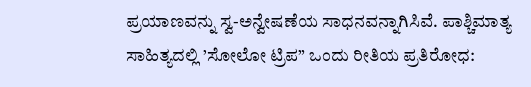ಪ್ರಯಾಣವನ್ನು ಸ್ವ-ಅನ್ವೇಷಣೆಯ ಸಾಧನವನ್ನಾಗಿಸಿವೆ. ಪಾಶ್ಚಿಮಾತ್ಯ ಸಾಹಿತ್ಯದಲ್ಲಿ ’ಸೋಲೋ ಟ್ರಿಪ” ಒಂದು ರೀತಿಯ ಪ್ರತಿರೋಧ: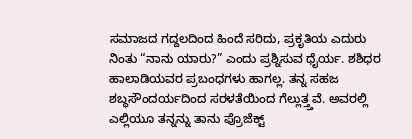ಸಮಾಜದ ಗದ್ದಲದಿಂದ ಹಿಂದೆ ಸರಿದು, ಪ್ರಕೃತಿಯ ಎದುರು ನಿಂತು “ನಾನು ಯಾರು?” ಎಂದು ಪ್ರಶ್ನಿಸುವ ಧೈರ್ಯ. ಶಶಿಧರ ಹಾಲಾಡಿಯವರ ಪ್ರಬಂಧಗಳು ಹಾಗಲ್ಲ. ತನ್ನ ಸಹಜ ಶಬ್ಧಸೌಂದರ್ಯದಿಂದ ಸರಳತೆಯಿಂದ ಗೆಲ್ಲುತ್ತ್ತವೆ. ಅವರಲ್ಲಿ ಎಲ್ಲಿಯೂ ತನ್ನನ್ನು ತಾನು ಪ್ರೊಜೆಕ್ಟ್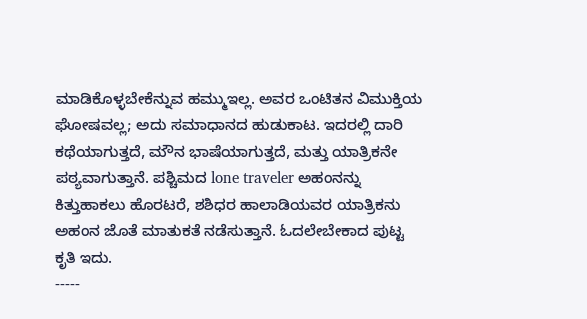ಮಾಡಿಕೊಳ್ಳಬೇಕೆನ್ನುವ ಹಮ್ಮುಇಲ್ಲ. ಅವರ ಒಂಟಿತನ ವಿಮುಕ್ತಿಯ ಘೋಷವಲ್ಲ; ಅದು ಸಮಾಧಾನದ ಹುಡುಕಾಟ. ಇದರಲ್ಲಿ ದಾರಿ ಕಥೆಯಾಗುತ್ತದೆ, ಮೌನ ಭಾಷೆಯಾಗುತ್ತದೆ, ಮತ್ತು ಯಾತ್ರಿಕನೇ ಪಠ್ಯವಾಗುತ್ತಾನೆ. ಪಶ್ಚಿಮದ lone traveler ಅಹಂನನ್ನು ಕಿತ್ತುಹಾಕಲು ಹೊರಟರೆ, ಶಶಿಧರ ಹಾಲಾಡಿಯವರ ಯಾತ್ರಿಕನು ಅಹಂನ ಜೊತೆ ಮಾತುಕತೆ ನಡೆಸುತ್ತಾನೆ. ಓದಲೇಬೇಕಾದ ಪುಟ್ಟ ಕೃತಿ ಇದು.
-----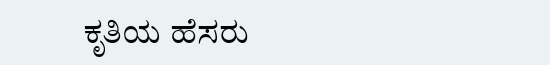ಕೃತಿಯ ಹೆಸರು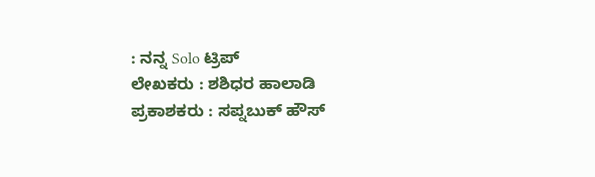: ನನ್ನ Solo ಟ್ರಿಪ್
ಲೇಖಕರು : ಶಶಿಧರ ಹಾಲಾಡಿ
ಪ್ರಕಾಶಕರು : ಸಪ್ನಬುಕ್ ಹೌಸ್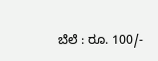ಬೆಲೆ : ರೂ. 100/-